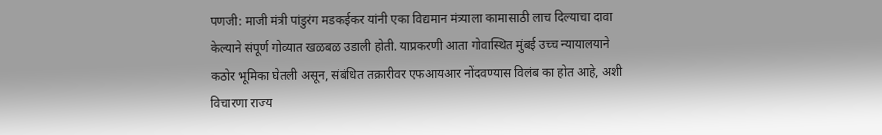पणजी: माजी मंत्री पांडुरंग मडकईकर यांनी एका विद्यमान मंत्र्याला कामासाठी लाच दिल्याचा दावा केल्याने संपूर्ण गोव्यात खळबळ उडाली होती. याप्रकरणी आता गोवास्थित मुंबई उच्च न्यायालयाने कठोर भूमिका घेतली असून, संबंधित तक्रारीवर एफआयआर नोंदवण्यास विलंब का होत आहे, अशी विचारणा राज्य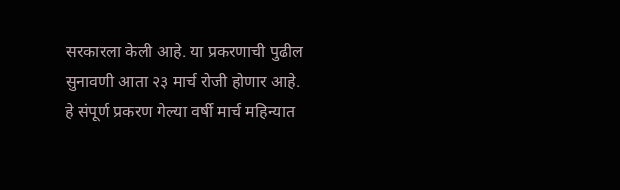सरकारला केली आहे. या प्रकरणाची पुढील सुनावणी आता २३ मार्च रोजी होणार आहे.
हे संपूर्ण प्रकरण गेल्या वर्षी मार्च महिन्यात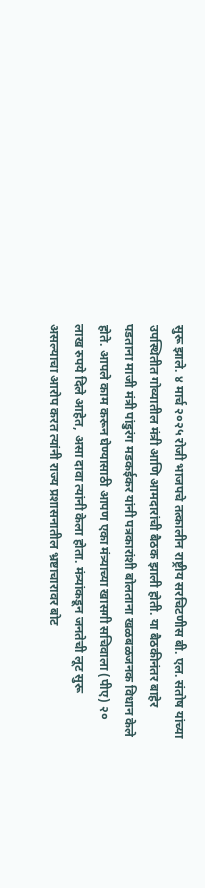सुरू झाले. ४ मार्च २०२५ रोजी भाजपचे तत्कालीन राष्ट्रीय सरचिटणीस बी. एल. संतोष यांच्या उपस्थितीत गोव्यातील मंत्री आणि आमदारांची बैठक झाली होती. या बैठकीनंतर बाहेर पडताना माजी मंत्री पांडुरंग मडकईकर यांनी पत्रकारांशी बोलताना खळबळजनक विधान केले होते. आपले काम करून घेण्यासाठी आपण एका मंत्र्याच्या खासगी सचिवाला (पीए) २० लाख रुपये दिले आहेत, असा दावा त्यांनी केला होता. मंत्र्यांकडून जनतेची लूट सुरू असल्याचा आरोप करत त्यांनी राज्य प्रशासनातील भ्रष्टाचारावर बोट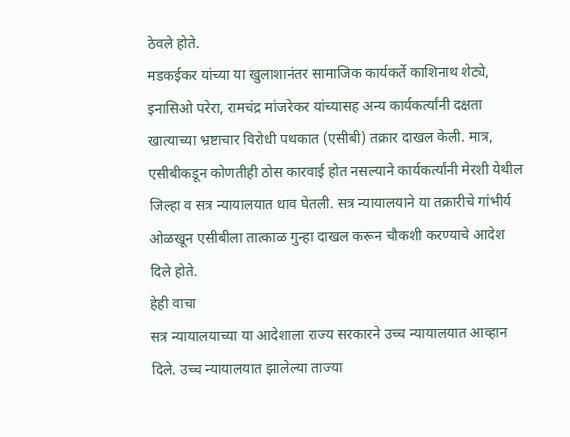ठेवले होते.
मडकईकर यांच्या या खुलाशानंतर सामाजिक कार्यकर्ते काशिनाथ शेट्ये, इनासिओ परेरा, रामचंद्र मांजरेकर यांच्यासह अन्य कार्यकर्त्यांनी दक्षता खात्याच्या भ्रष्टाचार विरोधी पथकात (एसीबी) तक्रार दाखल केली. मात्र, एसीबीकडून कोणतीही ठोस कारवाई होत नसल्याने कार्यकर्त्यांनी मेरशी येथील जिल्हा व सत्र न्यायालयात धाव घेतली. सत्र न्यायालयाने या तक्रारीचे गांभीर्य ओळखून एसीबीला तात्काळ गुन्हा दाखल करून चौकशी करण्याचे आदेश दिले होते.
हेही वाचा
सत्र न्यायालयाच्या या आदेशाला राज्य सरकारने उच्च न्यायालयात आव्हान दिले. उच्च न्यायालयात झालेल्या ताज्या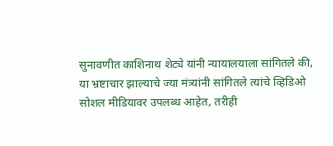सुनावणीत काशिनाथ शेट्ये यांनी न्यायालयाला सांगितले की, या भ्रष्टाचार झाल्याचे ज्या मंत्र्यांनी सांगितले त्यांचे व्हिडिओ सोशल मीडियावर उपलब्ध आहेत, तरीही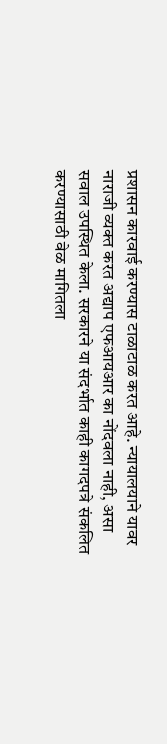प्रशासन कारवाई करण्यास टाळाटाळ करत आहे. न्यायालयाने यावर नाराजी व्यक्त करत अद्याप एफआयआर का नोंदवला नाही, असा सवाल उपस्थित केला. सरकारने या संदर्भात काही कागदपत्रे संकलित करण्यासाठी वेळ मागितला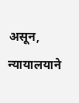असून, न्यायालयाने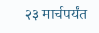२३ मार्चपर्यंत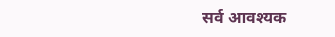सर्व आवश्यक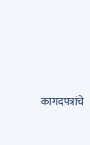कागदपत्रांचे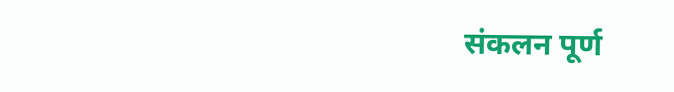संकलन पूर्ण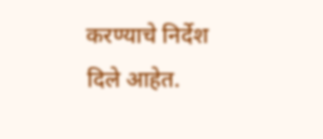करण्याचे निर्देश दिले आहेत.